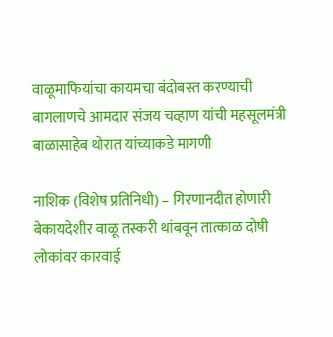वाळूमाफियांचा कायमचा बंदोबस्त करण्याची बागलाणचे आमदार संजय चव्हाण यांची महसूलमंत्री बाळासाहेब थोरात यांच्याकडे मागणी

नाशिक (विशेष प्रतिनिधी) – गिरणानदीत होणारी बेकायदेशीर वाळू तस्करी थांबवून तात्काळ दोषी लोकांवर कारवाई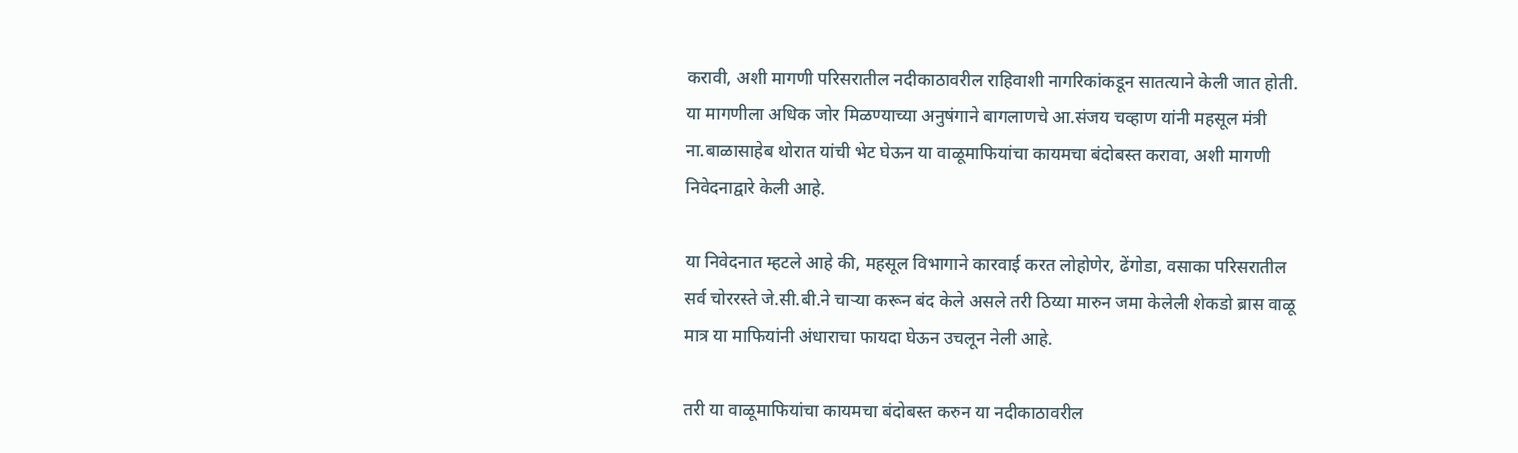करावी, अशी मागणी परिसरातील नदीकाठावरील राहिवाशी नागरिकांकडून सातत्याने केली जात होती. या मागणीला अधिक जोर मिळण्याच्या अनुषंगाने बागलाणचे आ.संजय चव्हाण यांनी महसूल मंत्री ना.बाळासाहेब थोरात यांची भेट घेऊन या वाळूमाफियांचा कायमचा बंदोबस्त करावा, अशी मागणी निवेदनाद्वारे केली आहे.

या निवेदनात म्हटले आहे की, महसूल विभागाने कारवाई करत लोहोणेर, ढेंगोडा, वसाका परिसरातील सर्व चोररस्ते जे.सी.बी.ने चाऱ्या करून बंद केले असले तरी ठिय्या मारुन जमा केलेली शेकडो ब्रास वाळू मात्र या माफियांनी अंधाराचा फायदा घेऊन उचलून नेली आहे.

तरी या वाळूमाफियांचा कायमचा बंदोबस्त करुन या नदीकाठावरील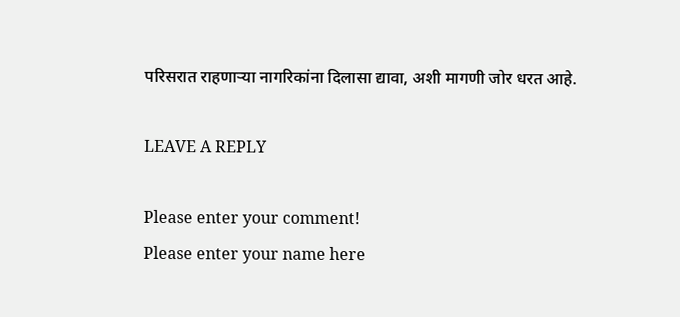परिसरात राहणाऱ्या नागरिकांना दिलासा द्यावा, अशी मागणी जोर धरत आहे.

LEAVE A REPLY

Please enter your comment!
Please enter your name here